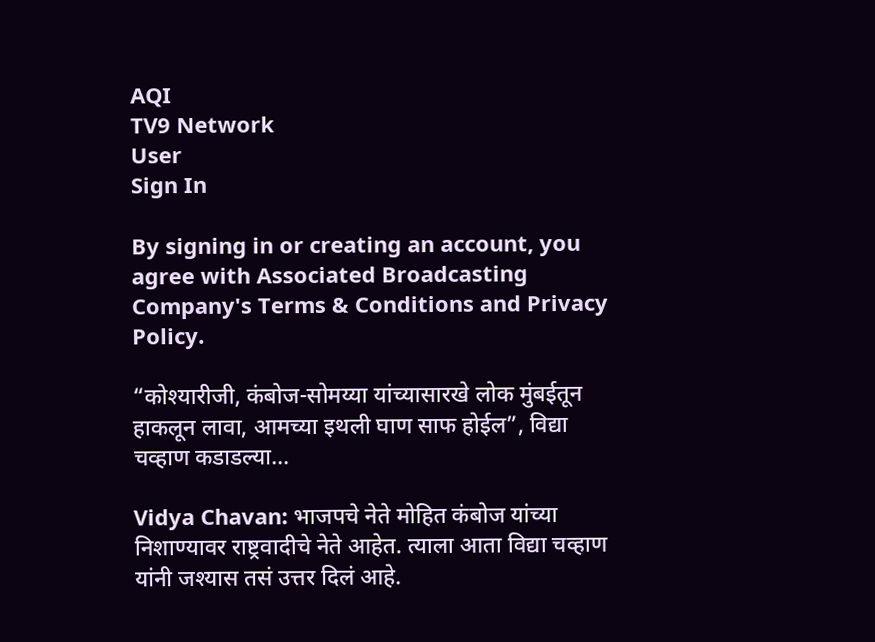AQI
TV9 Network
User
Sign In

By signing in or creating an account, you agree with Associated Broadcasting Company's Terms & Conditions and Privacy Policy.

“कोश्यारीजी, कंबोज-सोमय्या यांच्यासारखे लोक मुंबईतून हाकलून लावा, आमच्या इथली घाण साफ होईल”, विद्या चव्हाण कडाडल्या…

Vidya Chavan: भाजपचे नेते मोहित कंबोज यांच्या निशाण्यावर राष्ट्रवादीचे नेते आहेत. त्याला आता विद्या चव्हाण यांनी जश्यास तसं उत्तर दिलं आहे.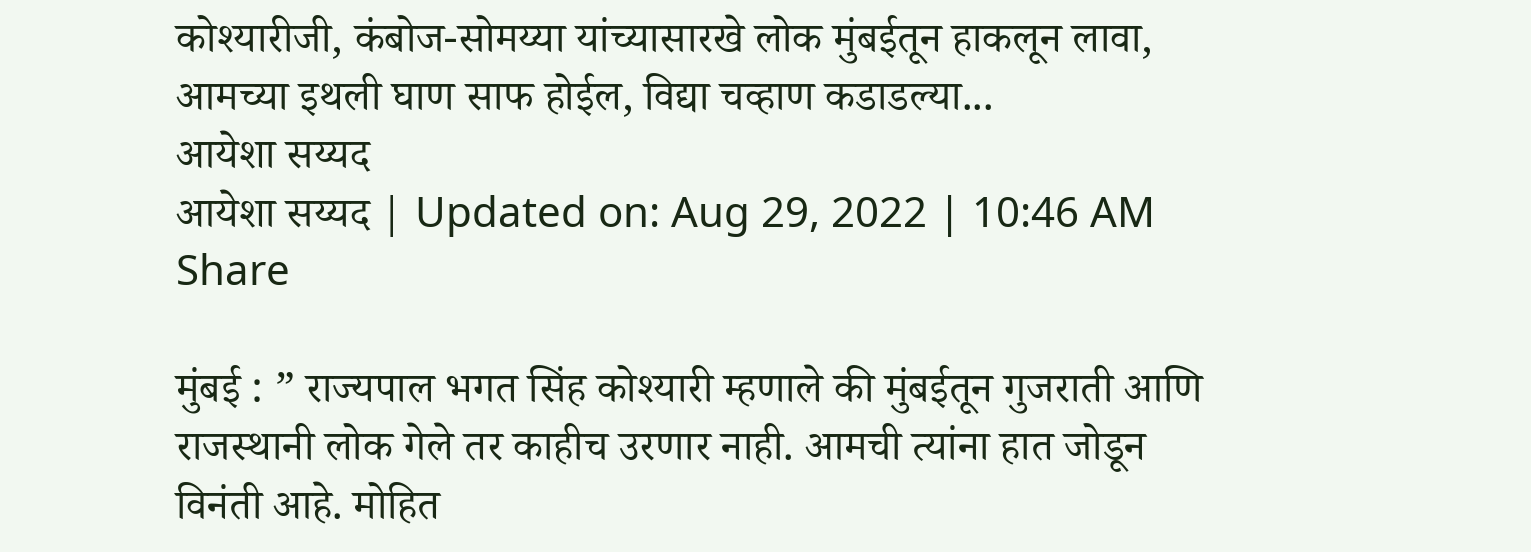कोश्यारीजी, कंबोज-सोमय्या यांच्यासारखे लोक मुंबईतून हाकलून लावा, आमच्या इथली घाण साफ होईल, विद्या चव्हाण कडाडल्या...
आयेशा सय्यद
आयेशा सय्यद | Updated on: Aug 29, 2022 | 10:46 AM
Share

मुंबई : ” राज्यपाल भगत सिंह कोश्यारी म्हणाले की मुंबईतून गुजराती आणि राजस्थानी लोक गेले तर काहीच उरणार नाही. आमची त्यांना हात जोडून विनंती आहे. मोहित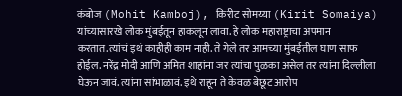कंबोज (Mohit Kamboj), किरीट सोमय्या (Kirit Somaiya) यांच्यासारखे लोक मुंबईतून हाकलून लावा. हे लोक महाराष्ट्राचा अपमान करतात.त्यांचं इथं काहीही काम नाही. ते गेले तर आमच्या मुंबईतील घाण साफ होईल. नरेंद्र मोदी आणि अमित शाहांना जर त्यांचा पुळका असेल तर त्यांना दिल्लीला घेऊन जावं. त्यांना सांभाळावं. इथे राहून ते केवळ बेछूट आरोप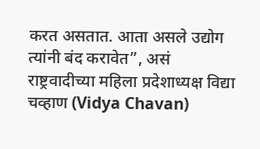करत असतात. आता असले उद्योग त्यांनी बंद करावेत”, असं राष्ट्रवादीच्या महिला प्रदेशाध्यक्ष विद्या चव्हाण (Vidya Chavan)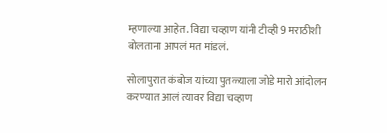म्हणाल्या आहेत. विद्या चव्हाण यांनी टीव्ही 9 मराठीशी बोलताना आपलं मत मांडलं.

सोलापुरात कंबोज यांच्या पुतळ्याला जोडे मारो आंदोलन करण्यात आलं त्यावर विद्या चव्हाण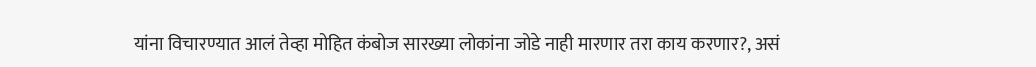यांना विचारण्यात आलं तेव्हा मोहित कंबोज सारख्या लोकांना जोडे नाही मारणार तरा काय करणार?, असं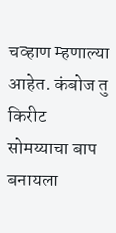चव्हाण म्हणाल्या आहेत. कंबोज तु किरीट सोमय्याचा बाप बनायला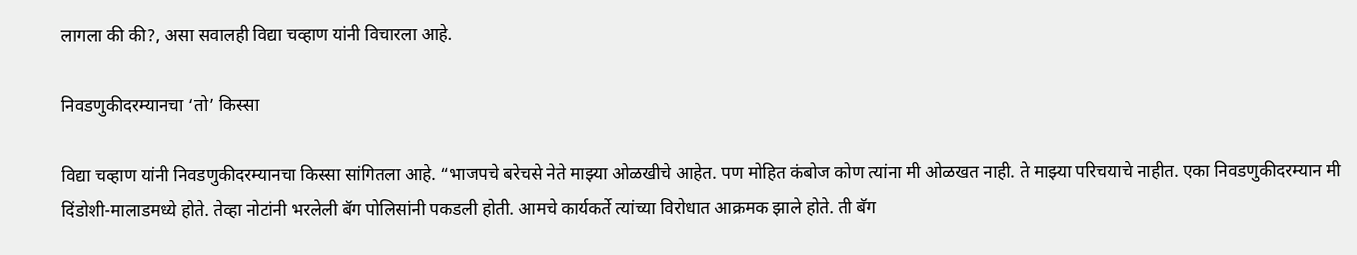लागला की की?, असा सवालही विद्या चव्हाण यांनी विचारला आहे.

निवडणुकीदरम्यानचा ‘तो’ किस्सा

विद्या चव्हाण यांनी निवडणुकीदरम्यानचा किस्सा सांगितला आहे. “भाजपचे बरेचसे नेते माझ्या ओळखीचे आहेत. पण मोहित कंबोज कोण त्यांना मी ओळखत नाही. ते माझ्या परिचयाचे नाहीत. एका निवडणुकीदरम्यान मी दिंडोशी-मालाडमध्ये होते. तेव्हा नोटांनी भरलेली बॅग पोलिसांनी पकडली होती. आमचे कार्यकर्ते त्यांच्या विरोधात आक्रमक झाले होते. ती बॅग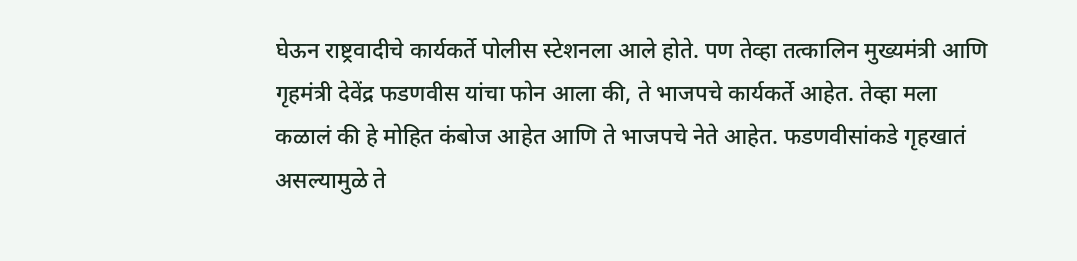घेऊन राष्ट्रवादीचे कार्यकर्ते पोलीस स्टेशनला आले होते. पण तेव्हा तत्कालिन मुख्यमंत्री आणि गृहमंत्री देवेंद्र फडणवीस यांचा फोन आला की, ते भाजपचे कार्यकर्ते आहेत. तेव्हा मला कळालं की हे मोहित कंबोज आहेत आणि ते भाजपचे नेते आहेत. फडणवीसांकडे गृहखातं असल्यामुळे ते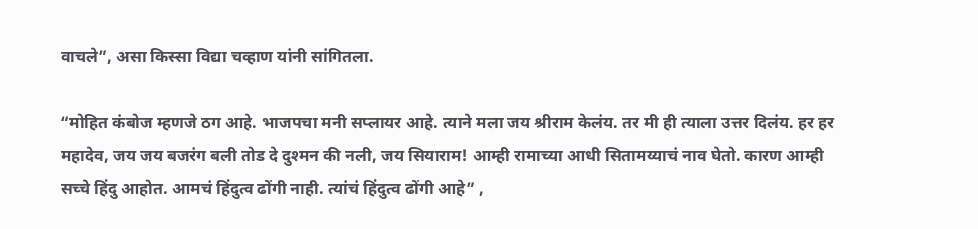वाचले”, असा किस्सा विद्या चव्हाण यांनी सांगितला.

“मोहित कंबोज म्हणजे ठग आहे. भाजपचा मनी सप्लायर आहे. त्याने मला जय श्रीराम केलंय. तर मी ही त्याला उत्तर दिलंय. हर हर महादेव, जय जय बजरंग बली तोड दे दुश्मन की नली, जय सियाराम! आम्ही रामाच्या आधी सितामय्याचं नाव घेतो. कारण आम्ही सच्चे हिंदु आहोत. आमचं हिंदुत्व ढोंगी नाही. त्यांचं हिंदुत्व ढोंगी आहे” ,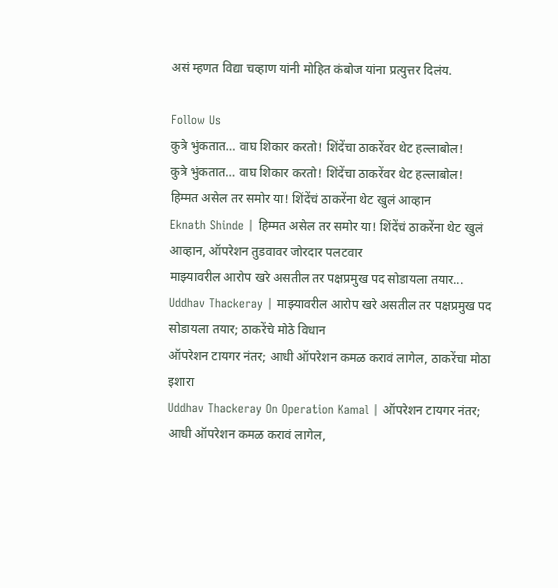असं म्हणत विद्या चव्हाण यांनी मोहित कंबोज यांना प्रत्युत्तर दिलंय.

Follow Us
कुत्रे भुंकतात… वाघ शिकार करतो! शिंदेंचा ठाकरेंवर थेट हल्लाबोल!
कुत्रे भुंकतात… वाघ शिकार करतो! शिंदेंचा ठाकरेंवर थेट हल्लाबोल!
हिम्मत असेल तर समोर या! शिंदेंचं ठाकरेंना थेट खुलं आव्हान
Eknath Shinde | हिम्मत असेल तर समोर या! शिंदेंचं ठाकरेंना थेट खुलं आव्हान, ऑपरेशन तुडवावर जोरदार पलटवार
माझ्यावरील आरोप खरे असतील तर पक्षप्रमुख पद सोडायला तयार...
Uddhav Thackeray | माझ्यावरील आरोप खरे असतील तर पक्षप्रमुख पद सोडायला तयार; ठाकरेंचे मोठे विधान
ऑपरेशन टायगर नंतर; आधी ऑपरेशन कमळ करावं लागेल, ठाकरेंचा मोठा इशारा
Uddhav Thackeray On Operation Kamal | ऑपरेशन टायगर नंतर; आधी ऑपरेशन कमळ करावं लागेल,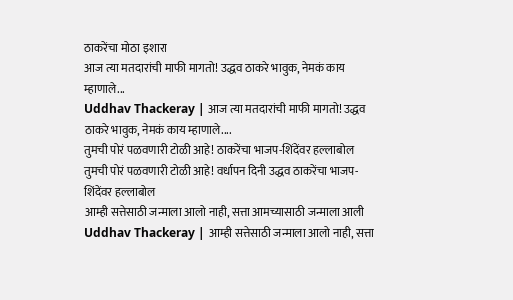ठाकरेंचा मोठा इशारा
आज त्या मतदारांची माफी मागतो! उद्धव ठाकरे भावुक, नेमकं काय म्हाणाले...
Uddhav Thackeray | आज त्या मतदारांची माफी मागतो! उद्धव ठाकरे भावुक, नेमकं काय म्हाणाले....
तुमची पोरं पळवणारी टोळी आहे! ठाकरेंचा भाजप-शिंदेंवर हल्लाबोल
तुमची पोरं पळवणारी टोळी आहे! वर्धापन दिनी उद्धव ठाकरेंचा भाजप-शिंदेंवर हल्लाबोल
आम्ही सत्तेसाठी जन्माला आलो नाही, सत्ता आमच्यासाठी जन्माला आली
Uddhav Thackeray | आम्ही सत्तेसाठी जन्माला आलो नाही, सत्ता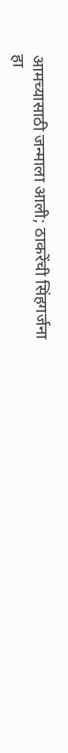आमच्यासाठी जन्माला आली; ठाकरेंची सिंहगर्जना
हा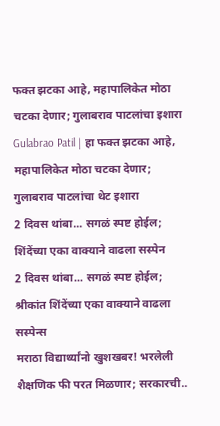फक्त झटका आहे, महापालिकेत मोठा चटका देणार; गुलाबराव पाटलांचा इशारा
Gulabrao Patil | हा फक्त झटका आहे, महापालिकेत मोठा चटका देणार; गुलाबराव पाटलांचा थेट इशारा
2 दिवस थांबा... सगळं स्पष्ट होईल; शिंदेंच्या एका वाक्याने वाढला सस्पेन
2 दिवस थांबा... सगळं स्पष्ट होईल; श्रीकांत शिंदेंच्या एका वाक्याने वाढला सस्पेन्स
मराठा विद्यार्थ्यांनो खुशखबर! भरलेली शैक्षणिक फी परत मिळणार; सरकारची..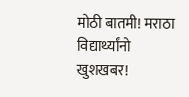मोठी बातमी! मराठा विद्यार्थ्यांनो खुशखबर!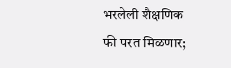भरलेली शैक्षणिक फी परत मिळणार;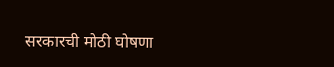सरकारची मोठी घोषणा